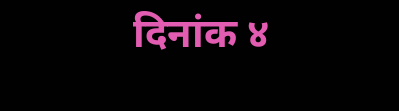दिनांक ४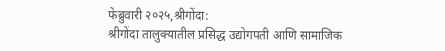फेब्रुवारी २०२५,श्रीगोंदा:
श्रीगोंदा तालुक्यातील प्रसिद्ध उद्योगपती आणि सामाजिक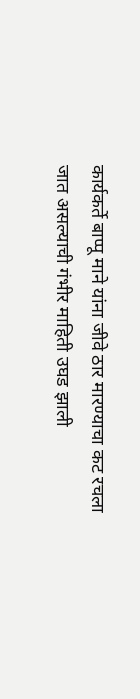कार्यकर्ते बाप्पू माने यांना जीवे ठार मारण्याचा कट रचला जात असल्याची गंभीर माहिती उघड झाली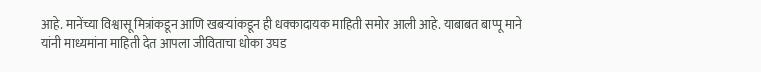आहे. मानेंच्या विश्वासू मित्रांकडून आणि खबऱ्यांकडून ही धक्कादायक माहिती समोर आली आहे. याबाबत बाप्पू माने यांनी माध्यमांना माहिती देत आपला जीविताचा धोका उघड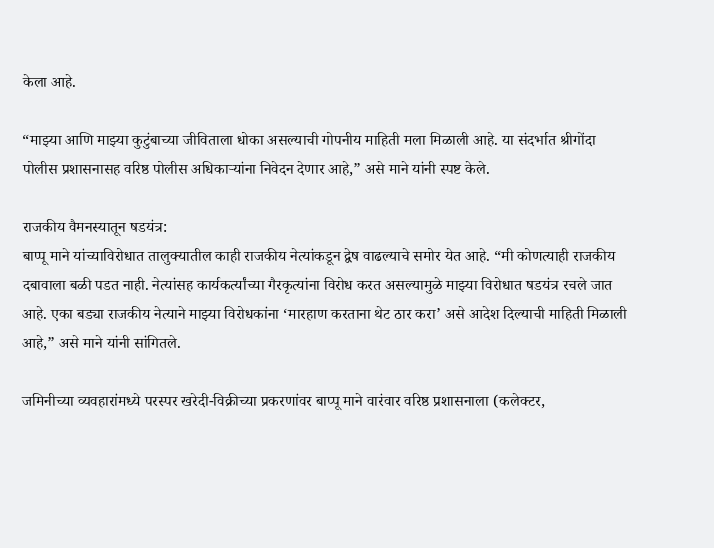केला आहे.

“माझ्या आणि माझ्या कुटुंबाच्या जीविताला धोका असल्याची गोपनीय माहिती मला मिळाली आहे. या संदर्भात श्रीगोंदा पोलीस प्रशासनासह वरिष्ठ पोलीस अधिकाऱ्यांना निवेदन देणार आहे,” असे माने यांनी स्पष्ट केले.

राजकीय वैमनस्यातून षडयंत्र:
बाप्पू माने यांच्याविरोधात तालुक्यातील काही राजकीय नेत्यांकडून द्वेष वाढल्याचे समोर येत आहे. “मी कोणत्याही राजकीय दबावाला बळी पडत नाही. नेत्यांसह कार्यकर्त्यांच्या गैरकृत्यांना विरोध करत असल्यामुळे माझ्या विरोधात षडयंत्र रचले जात आहे. एका बड्या राजकीय नेत्याने माझ्या विरोधकांना ‘मारहाण करताना थेट ठार करा’ असे आदेश दिल्याची माहिती मिळाली आहे,” असे माने यांनी सांगितले.

जमिनीच्या व्यवहारांमध्ये परस्पर खरेदी-विक्रीच्या प्रकरणांवर बाप्पू माने वारंवार वरिष्ठ प्रशासनाला (कलेक्टर,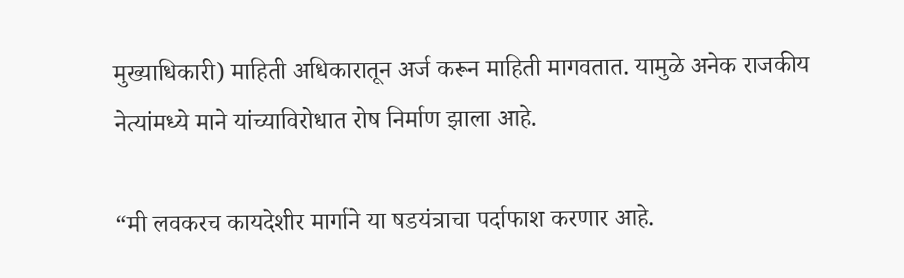मुख्याधिकारी) माहिती अधिकारातून अर्ज करून माहिती मागवतात. यामुळे अनेक राजकीय नेत्यांमध्ये माने यांच्याविरोधात रोष निर्माण झाला आहे.

“मी लवकरच कायदेशीर मार्गाने या षडयंत्राचा पर्दाफाश करणार आहे.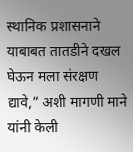स्थानिक प्रशासनाने याबाबत तातडीने दखल घेऊन मला संरक्षण द्यावे,” अशी मागणी माने यांनी केली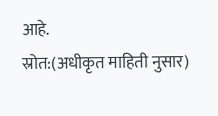आहे.
स्रोत:(अधीकृत माहिती नुसार)